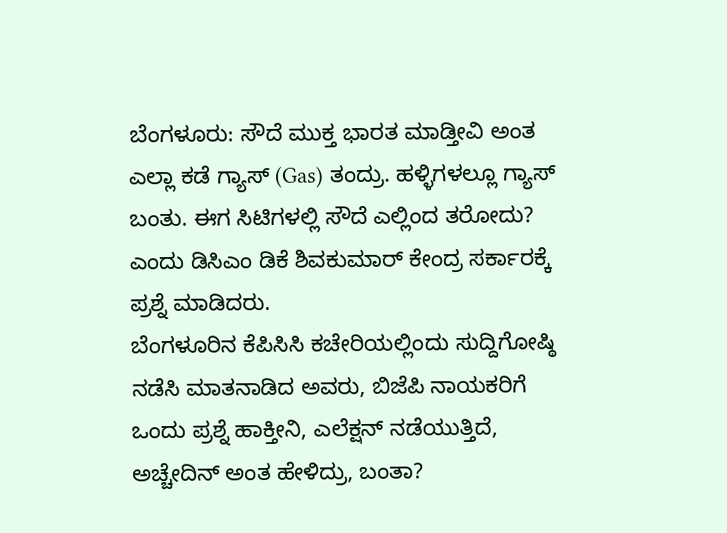ಬೆಂಗಳೂರು: ಸೌದೆ ಮುಕ್ತ ಭಾರತ ಮಾಡ್ತೀವಿ ಅಂತ ಎಲ್ಲಾ ಕಡೆ ಗ್ಯಾಸ್ (Gas) ತಂದ್ರು. ಹಳ್ಳಿಗಳಲ್ಲೂ ಗ್ಯಾಸ್ ಬಂತು. ಈಗ ಸಿಟಿಗಳಲ್ಲಿ ಸೌದೆ ಎಲ್ಲಿಂದ ತರೋದು? ಎಂದು ಡಿಸಿಎಂ ಡಿಕೆ ಶಿವಕುಮಾರ್ ಕೇಂದ್ರ ಸರ್ಕಾರಕ್ಕೆ ಪ್ರಶ್ನೆ ಮಾಡಿದರು.
ಬೆಂಗಳೂರಿನ ಕೆಪಿಸಿಸಿ ಕಚೇರಿಯಲ್ಲಿಂದು ಸುದ್ದಿಗೋಷ್ಠಿ ನಡೆಸಿ ಮಾತನಾಡಿದ ಅವರು, ಬಿಜೆಪಿ ನಾಯಕರಿಗೆ ಒಂದು ಪ್ರಶ್ನೆ ಹಾಕ್ತೀನಿ, ಎಲೆಕ್ಷನ್ ನಡೆಯುತ್ತಿದೆ, ಅಚ್ಚೇದಿನ್ ಅಂತ ಹೇಳಿದ್ರು, ಬಂತಾ?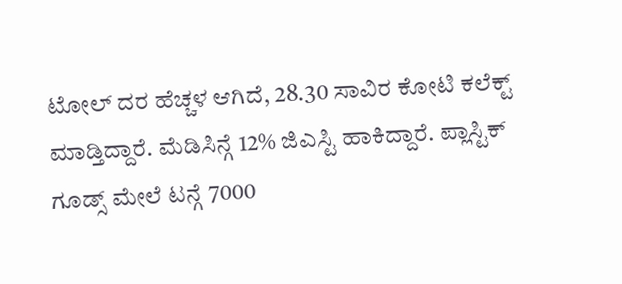ಟೋಲ್ ದರ ಹೆಚ್ಚಳ ಆಗಿದೆ, 28.30 ಸಾವಿರ ಕೋಟಿ ಕಲೆಕ್ಟ್ ಮಾಡ್ತಿದ್ದಾರೆ. ಮೆಡಿಸಿನ್ಗೆ 12% ಜಿಎಸ್ಟಿ ಹಾಕಿದ್ದಾರೆ. ಪ್ಲಾಸ್ಟಿಕ್ ಗೂಡ್ಸ್ ಮೇಲೆ ಟನ್ಗೆ 7000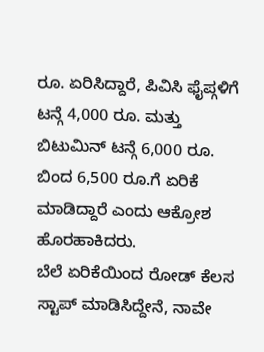ರೂ. ಏರಿಸಿದ್ದಾರೆ, ಪಿವಿಸಿ ಫೈಪ್ಗಳಿಗೆ ಟನ್ಗೆ 4,000 ರೂ. ಮತ್ತು ಬಿಟುಮಿನ್ ಟನ್ಗೆ 6,000 ರೂ. ಬಿಂದ 6,500 ರೂ.ಗೆ ಏರಿಕೆ ಮಾಡಿದ್ದಾರೆ ಎಂದು ಆಕ್ರೋಶ ಹೊರಹಾಕಿದರು.
ಬೆಲೆ ಏರಿಕೆಯಿಂದ ರೋಡ್ ಕೆಲಸ ಸ್ಟಾಪ್ ಮಾಡಿಸಿದ್ದೇನೆ, ನಾವೇ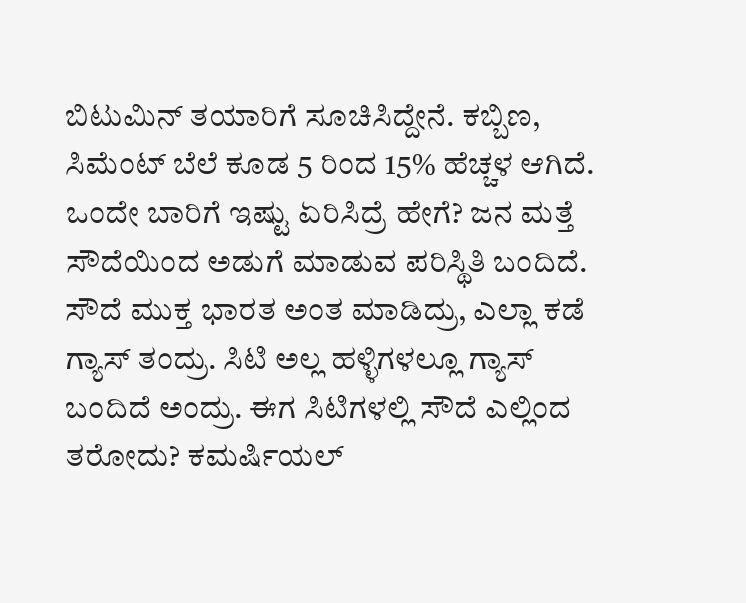ಬಿಟುಮಿನ್ ತಯಾರಿಗೆ ಸೂಚಿಸಿದ್ದೇನೆ. ಕಬ್ಬಿಣ, ಸಿಮೆಂಟ್ ಬೆಲೆ ಕೂಡ 5 ರಿಂದ 15% ಹೆಚ್ಚಳ ಆಗಿದೆ. ಒಂದೇ ಬಾರಿಗೆ ಇಷ್ಟು ಏರಿಸಿದ್ರೆ ಹೇಗೆ? ಜನ ಮತ್ತೆ ಸೌದೆಯಿಂದ ಅಡುಗೆ ಮಾಡುವ ಪರಿಸ್ಥಿತಿ ಬಂದಿದೆ. ಸೌದೆ ಮುಕ್ತ ಭಾರತ ಅಂತ ಮಾಡಿದ್ರು, ಎಲ್ಲಾ ಕಡೆ ಗ್ಯಾಸ್ ತಂದ್ರು. ಸಿಟಿ ಅಲ್ಲ ಹಳ್ಳಿಗಳಲ್ಲೂ ಗ್ಯಾಸ್ ಬಂದಿದೆ ಅಂದ್ರು. ಈಗ ಸಿಟಿಗಳಲ್ಲಿ ಸೌದೆ ಎಲ್ಲಿಂದ ತರೋದು? ಕಮರ್ಷಿಯಲ್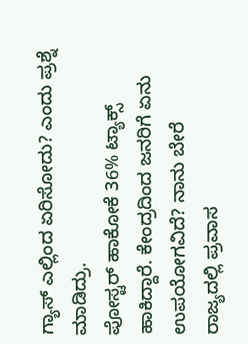ಗ್ಯಾಸ್ ಎಲ್ಲಿಂದ ಏರಿಸೋದು? ಎಂದು ಪ್ರಶ್ನೆ ಮಾಡಿದ್ರು.
ಪೋಸ್ಟರ್ ಹಾಕೋಕೆ 36% ಟ್ಯಾಕ್ಸ್ ಹಾಕಿದ್ದಾರೆ. ಕೇಂದ್ರದಿಂದ ಜನರಿಗೆ ಏನು ಉಪಯೋಗವಿದೆ? ನಾನು ಬೇರೆ ರಾಜ್ಯದಲ್ಲಿ ಪ್ರವಾಸ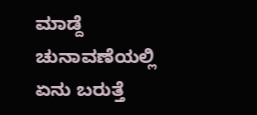ಮಾಡ್ದೆ ಚುನಾವಣೆಯಲ್ಲಿ ಏನು ಬರುತ್ತೆ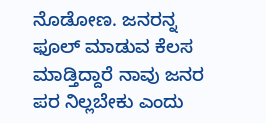ನೊಡೋಣ. ಜನರನ್ನ ಫೂಲ್ ಮಾಡುವ ಕೆಲಸ ಮಾಡ್ತಿದ್ದಾರೆ ನಾವು ಜನರ ಪರ ನಿಲ್ಲಬೇಕು ಎಂದು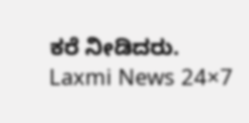ಕರೆ ನೀಡಿದರು.
Laxmi News 24×7